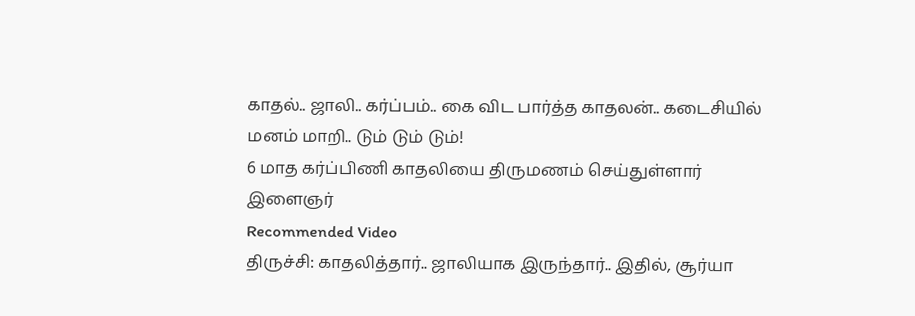காதல்.. ஜாலி.. கர்ப்பம்.. கை விட பார்த்த காதலன்.. கடைசியில் மனம் மாறி.. டும் டும் டும்!
6 மாத கர்ப்பிணி காதலியை திருமணம் செய்துள்ளார் இளைஞர்
Recommended Video
திருச்சி: காதலித்தார்.. ஜாலியாக இருந்தார்.. இதில், சூர்யா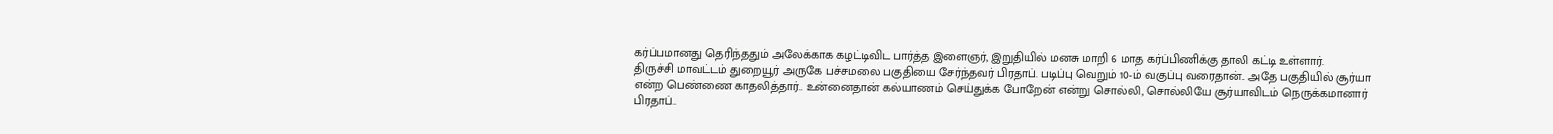கர்ப்பமானது தெரிந்ததும் அலேக்காக கழட்டிவிட பார்த்த இளைஞர், இறுதியில் மனசு மாறி 6 மாத கர்ப்பிணிக்கு தாலி கட்டி உள்ளார்.
திருச்சி மாவட்டம் துறையூர் அருகே பச்சமலை பகுதியை சேர்ந்தவர் பிரதாப். படிப்பு வெறும் 10-ம் வகுப்பு வரைதான்.. அதே பகுதியில் சூர்யா என்ற பெண்ணை காதலித்தார்.. உன்னைதான் கல்யாணம் செய்துக்க போறேன் என்று சொல்லி, சொல்லியே சூர்யாவிடம் நெருக்கமானார் பிரதாப்..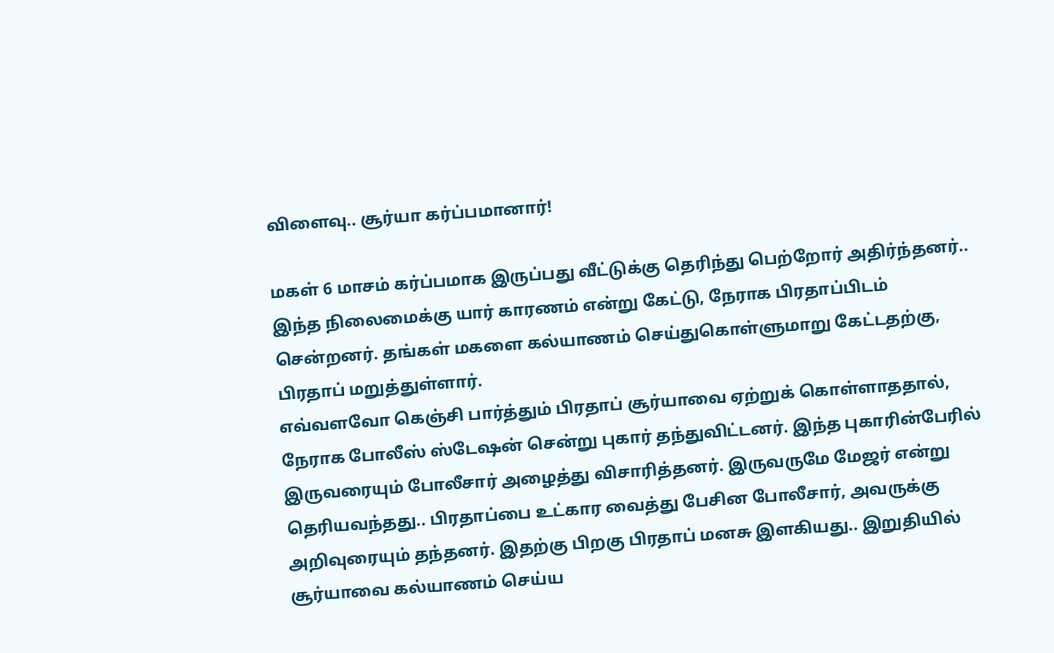விளைவு.. சூர்யா கர்ப்பமானார்!

மகள் 6 மாசம் கர்ப்பமாக இருப்பது வீட்டுக்கு தெரிந்து பெற்றோர் அதிர்ந்தனர்.. இந்த நிலைமைக்கு யார் காரணம் என்று கேட்டு, நேராக பிரதாப்பிடம் சென்றனர். தங்கள் மகளை கல்யாணம் செய்துகொள்ளுமாறு கேட்டதற்கு, பிரதாப் மறுத்துள்ளார்.
எவ்வளவோ கெஞ்சி பார்த்தும் பிரதாப் சூர்யாவை ஏற்றுக் கொள்ளாததால், நேராக போலீஸ் ஸ்டேஷன் சென்று புகார் தந்துவிட்டனர். இந்த புகாரின்பேரில் இருவரையும் போலீசார் அழைத்து விசாரித்தனர். இருவருமே மேஜர் என்று தெரியவந்தது.. பிரதாப்பை உட்கார வைத்து பேசின போலீசார், அவருக்கு அறிவுரையும் தந்தனர். இதற்கு பிறகு பிரதாப் மனசு இளகியது.. இறுதியில் சூர்யாவை கல்யாணம் செய்ய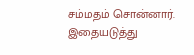சம்மதம் சொன்னார்.
இதையடுத்து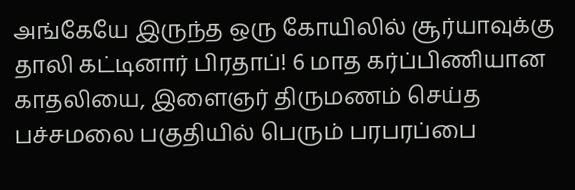அங்கேயே இருந்த ஒரு கோயிலில் சூர்யாவுக்கு தாலி கட்டினார் பிரதாப்! 6 மாத கர்ப்பிணியான காதலியை, இளைஞர் திருமணம் செய்த பச்சமலை பகுதியில் பெரும் பரபரப்பை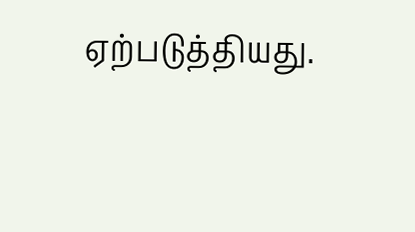ஏற்படுத்தியது.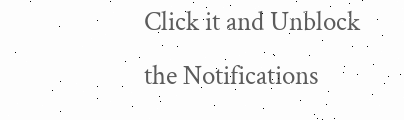Click it and Unblock the Notifications